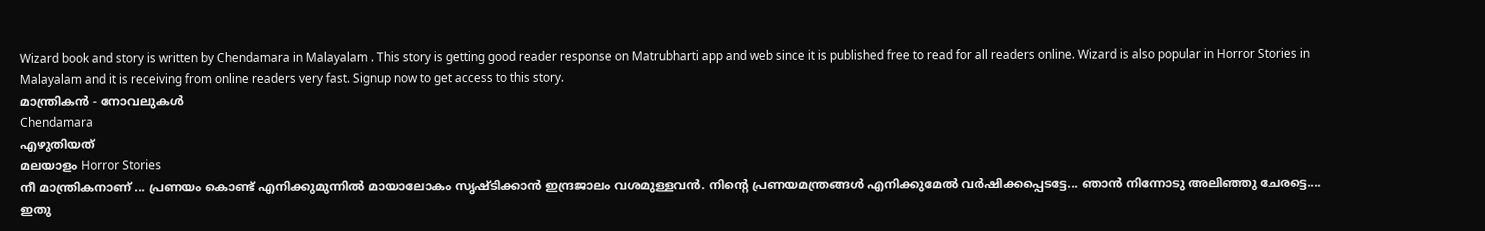Wizard book and story is written by Chendamara in Malayalam . This story is getting good reader response on Matrubharti app and web since it is published free to read for all readers online. Wizard is also popular in Horror Stories in Malayalam and it is receiving from online readers very fast. Signup now to get access to this story.
മാന്ത്രികൻ - നോവലുകൾ
Chendamara
എഴുതിയത്
മലയാളം Horror Stories
നീ മാന്ത്രികനാണ് ... പ്രണയം കൊണ്ട് എനിക്കുമുന്നിൽ മായാലോകം സൃഷ്ടിക്കാൻ ഇന്ദ്രജാലം വശമുള്ളവൻ. നിന്റെ പ്രണയമന്ത്രങ്ങൾ എനിക്കുമേൽ വർഷിക്കപ്പെടട്ടേ... ഞാൻ നിന്നോടു അലിഞ്ഞു ചേരട്ടെ.... ഇതു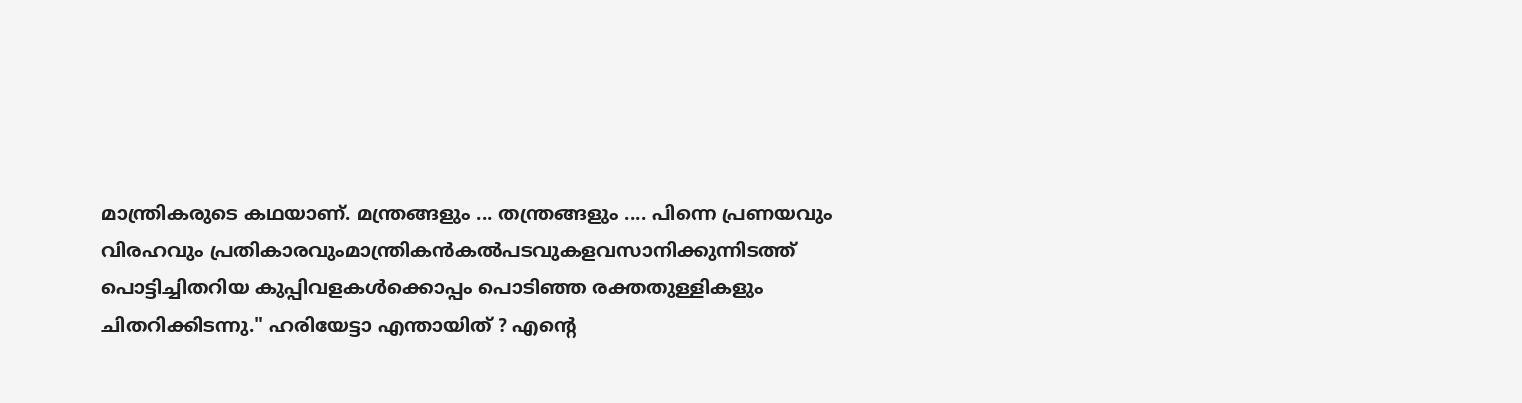മാന്ത്രികരുടെ കഥയാണ്. മന്ത്രങ്ങളും ... തന്ത്രങ്ങളും .... പിന്നെ പ്രണയവും  വിരഹവും പ്രതികാരവുംമാന്ത്രികൻകൽപടവുകളവസാനിക്കുന്നിടത്ത് പൊട്ടിച്ചിതറിയ കുപ്പിവളകൾക്കൊപ്പം പൊടിഞ്ഞ രക്തതുള്ളികളും ചിതറിക്കിടന്നു." ഹരിയേട്ടാ എന്തായിത് ? എന്റെ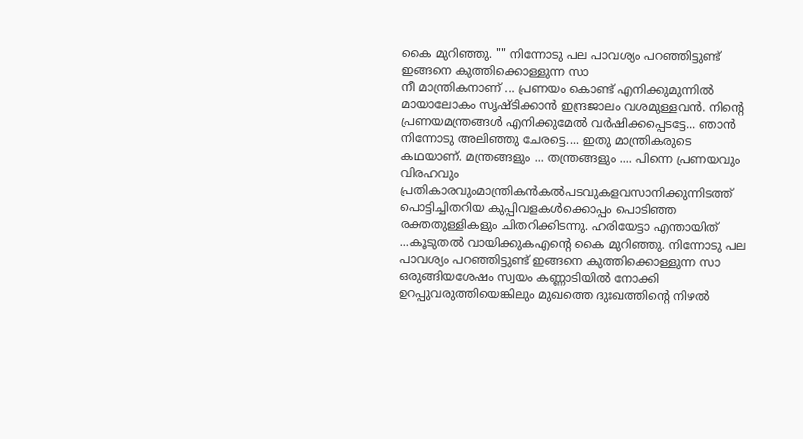കൈ മുറിഞ്ഞു. "" നിന്നോടു പല പാവശ്യം പറഞ്ഞിട്ടുണ്ട് ഇങ്ങനെ കുത്തിക്കൊള്ളുന്ന സാ
നീ മാന്ത്രികനാണ് ... പ്രണയം കൊണ്ട് എനിക്കുമുന്നിൽ മായാലോകം സൃഷ്ടിക്കാൻ ഇന്ദ്രജാലം വശമുള്ളവൻ. നിന്റെ പ്രണയമന്ത്രങ്ങൾ എനിക്കുമേൽ വർഷിക്കപ്പെടട്ടേ... ഞാൻ നിന്നോടു അലിഞ്ഞു ചേരട്ടെ.... ഇതു മാന്ത്രികരുടെ കഥയാണ്. മന്ത്രങ്ങളും ... തന്ത്രങ്ങളും .... പിന്നെ പ്രണയവും  വിരഹവും പ്രതികാരവുംമാന്ത്രികൻകൽപടവുകളവസാനിക്കുന്നിടത്ത് പൊട്ടിച്ചിതറിയ കുപ്പിവളകൾക്കൊപ്പം പൊടിഞ്ഞ രക്തതുള്ളികളും ചിതറിക്കിടന്നു. ഹരിയേട്ടാ എന്തായിത് ...കൂടുതൽ വായിക്കുകഎന്റെ കൈ മുറിഞ്ഞു. നിന്നോടു പല പാവശ്യം പറഞ്ഞിട്ടുണ്ട് ഇങ്ങനെ കുത്തിക്കൊള്ളുന്ന സാ
ഒരുങ്ങിയശേഷം സ്വയം കണ്ണാടിയിൽ നോക്കി ഉറപ്പുവരുത്തിയെങ്കിലും മുഖത്തെ ദുഃഖത്തിന്റെ നിഴൽ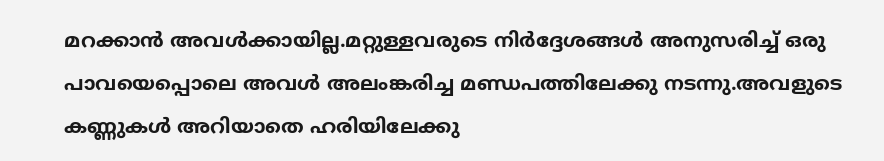മറക്കാൻ അവൾക്കായില്ല.മറ്റുള്ളവരുടെ നിർദ്ദേശങ്ങൾ അനുസരിച്ച് ഒരു പാവയെപ്പൊലെ അവൾ അലംങ്കരിച്ച മണ്ഡപത്തിലേക്കു നടന്നു.അവളുടെ കണ്ണുകൾ അറിയാതെ ഹരിയിലേക്കു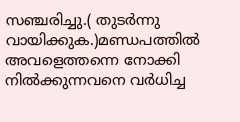സഞ്ചരിച്ചു.( തുടർന്നു വായിക്കുക.)മണ്ഡപത്തിൽ അവളെത്തന്നെ നോക്കി നിൽക്കുന്നവനെ വർധിച്ച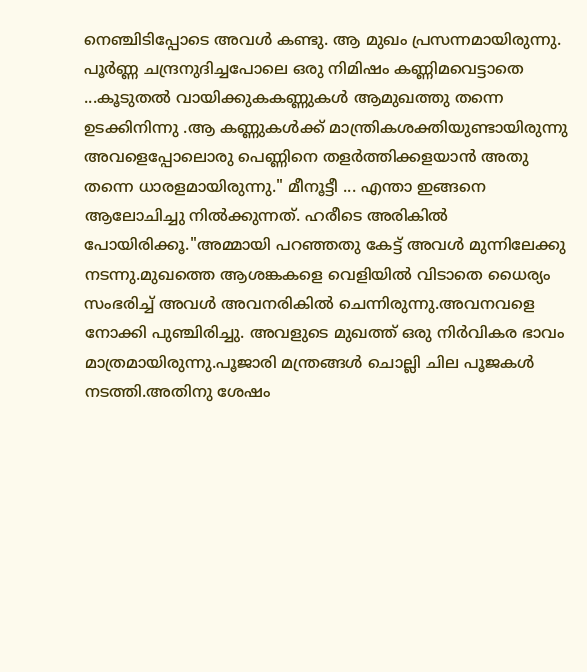നെഞ്ചിടിപ്പോടെ അവൾ കണ്ടു. ആ മുഖം പ്രസന്നമായിരുന്നു. പൂർണ്ണ ചന്ദ്രനുദിച്ചപോലെ ഒരു നിമിഷം കണ്ണിമവെട്ടാതെ ...കൂടുതൽ വായിക്കുകകണ്ണുകൾ ആമുഖത്തു തന്നെ ഉടക്കിനിന്നു .ആ കണ്ണുകൾക്ക് മാന്ത്രികശക്തിയുണ്ടായിരുന്നു അവളെപ്പോലൊരു പെണ്ണിനെ തളർത്തിക്കളയാൻ അതു തന്നെ ധാരളമായിരുന്നു." മീനൂട്ടീ ... എന്താ ഇങ്ങനെ ആലോചിച്ചു നിൽക്കുന്നത്. ഹരീടെ അരികിൽ പോയിരിക്കൂ."അമ്മായി പറഞ്ഞതു കേട്ട് അവൾ മുന്നിലേക്കു നടന്നു.മുഖത്തെ ആശങ്കകളെ വെളിയിൽ വിടാതെ ധൈര്യം സംഭരിച്ച് അവൾ അവനരികിൽ ചെന്നിരുന്നു.അവനവളെ നോക്കി പുഞ്ചിരിച്ചു. അവളുടെ മുഖത്ത് ഒരു നിർവികര ഭാവം മാത്രമായിരുന്നു.പൂജാരി മന്ത്രങ്ങൾ ചൊല്ലി ചില പൂജകൾ നടത്തി.അതിനു ശേഷം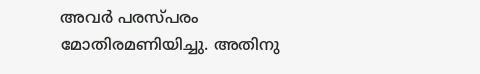അവർ പരസ്പരം മോതിരമണിയിച്ചു. അതിനു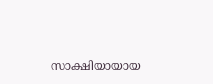സാക്ഷിയായായ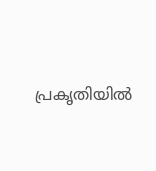പ്രകൃതിയിൽ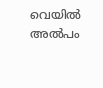വെയിൽ അൽപം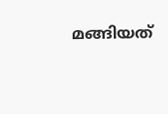മങ്ങിയത്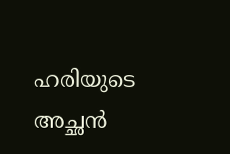ഹരിയുടെ അച്ഛൻ